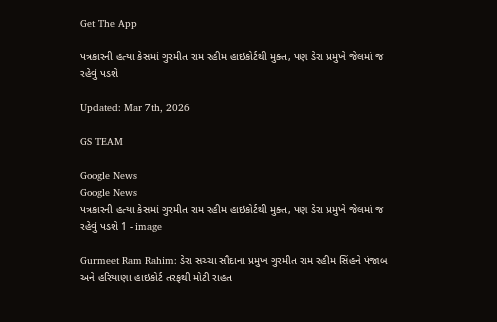Get The App

પત્રકારની હત્યા કેસમાં ગુરમીત રામ રહીમ હાઇકોર્ટથી મુક્ત, પણ ડેરા પ્રમુખે જેલમાં જ રહેવું પડશે

Updated: Mar 7th, 2026

GS TEAM

Google News
Google News
પત્રકારની હત્યા કેસમાં ગુરમીત રામ રહીમ હાઇકોર્ટથી મુક્ત, પણ ડેરા પ્રમુખે જેલમાં જ રહેવું પડશે 1 - image

Gurmeet Ram Rahim: ડેરા સચ્ચા સૌદાના પ્રમુખ ગુરમીત રામ રહીમ સિંહને પંજાબ અને હરિયાણા હાઇકોર્ટ તરફથી મોટી રાહત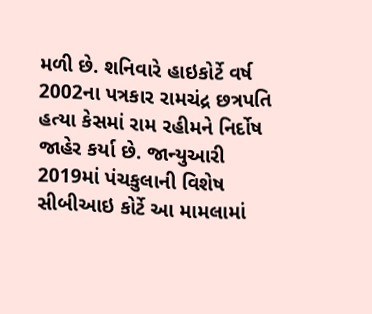મળી છે. શનિવારે હાઇકોર્ટે વર્ષ 2002ના પત્રકાર રામચંદ્ર છત્રપતિ હત્યા કેસમાં રામ રહીમને નિર્દોષ જાહેર કર્યા છે. જાન્યુઆરી 2019માં પંચકુલાની વિશેષ સીબીઆઇ કોર્ટે આ મામલામાં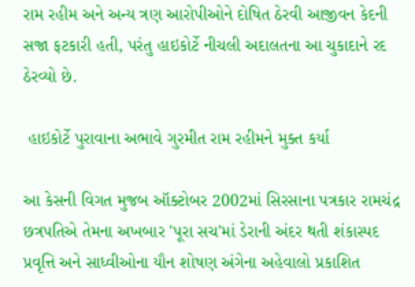રામ રહીમ અને અન્ય ત્રણ આરોપીઓને દોષિત ઠેરવી આજીવન કેદની સજા ફટકારી હતી, પરંતુ હાઇકોર્ટે નીચલી અદાલતના આ ચુકાદાને રદ ઠેરવ્યો છે.

 હાઇકોર્ટે પુરાવાના અભાવે ગુરમીત રામ રહીમને મુક્ત કર્યા

આ કેસની વિગત મુજબ ઑક્ટોબર 2002માં સિરસાના પત્રકાર રામચંદ્ર છત્રપતિએ તેમના અખબાર 'પૂરા સચ'માં ડેરાની અંદર થતી શંકાસ્પદ પ્રવૃત્તિ અને સાધ્વીઓના યૌન શોષણ અંગેના અહેવાલો પ્રકાશિત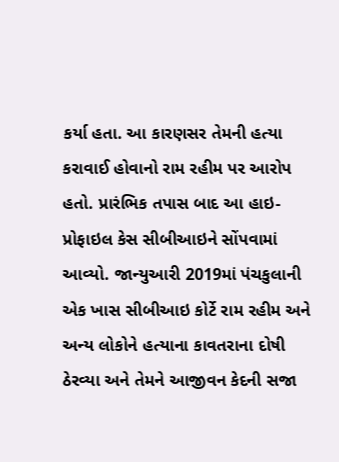કર્યા હતા. આ કારણસર તેમની હત્યા કરાવાઈ હોવાનો રામ રહીમ પર આરોપ હતો. પ્રારંભિક તપાસ બાદ આ હાઇ-પ્રોફાઇલ કેસ સીબીઆઇને સોંપવામાં આવ્યો. જાન્યુઆરી 2019માં પંચકુલાની એક ખાસ સીબીઆઇ કોર્ટે રામ રહીમ અને અન્ય લોકોને હત્યાના કાવતરાના દોષી ઠેરવ્યા અને તેમને આજીવન કેદની સજા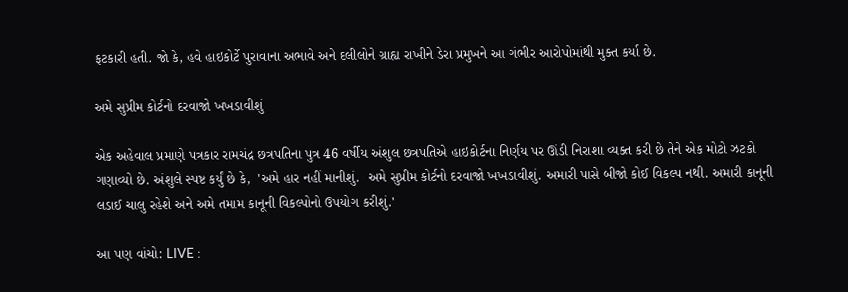ફટકારી હતી. જો કે, હવે હાઇકોર્ટે પુરાવાના અભાવે અને દલીલોને ગ્રાહ્ય રાખીને ડેરા પ્રમુખને આ ગંભીર આરોપોમાંથી મુક્ત કર્યા છે.

અમે સુપ્રીમ કોર્ટનો દરવાજો ખખડાવીશું

એક અહેવાલ પ્રમાણે પત્રકાર રામચંદ્ર છત્રપતિના પુત્ર 46 વર્ષીય અંશુલ છત્રપતિએ હાઇકોર્ટના નિર્ણય પર ઊંડી નિરાશા વ્યક્ત કરી છે તેને એક મોટો ઝટકો ગણાવ્યો છે. અંશુલે સ્પષ્ટ કર્યું છે કે,  'અમે હાર નહીં માનીશું.  અમે સુપ્રીમ કોર્ટનો દરવાજો ખખડાવીશું. અમારી પાસે બીજો કોઈ વિકલ્પ નથી. અમારી કાનૂની લડાઈ ચાલુ રહેશે અને અમે તમામ કાનૂની વિકલ્પોનો ઉપયોગ કરીશું.'

આ પણ વાંચો: LIVE :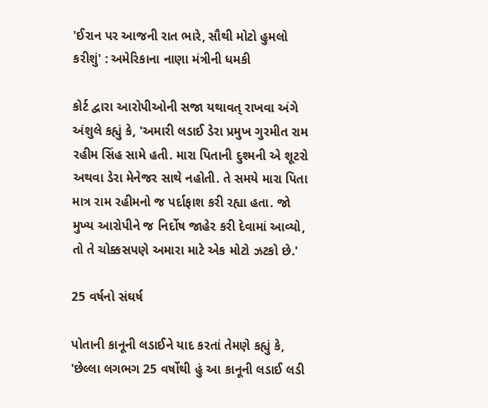'ઈરાન પર આજની રાત ભારે, સૌથી મોટો હુમલો કરીશું' : અમેરિકાના નાણા મંત્રીની ધમકી

કોર્ટ દ્વારા આરોપીઓની સજા યથાવત્ રાખવા અંગે અંશુલે કહ્યું કે, 'અમારી લડાઈ ડેરા પ્રમુખ ગુરમીત રામ રહીમ સિંહ સામે હતી. મારા પિતાની દુશ્મની એ શૂટરો અથવા ડેરા મેનેજર સાથે નહોતી. તે સમયે મારા પિતા માત્ર રામ રહીમનો જ પર્દાફાશ કરી રહ્યા હતા. જો મુખ્ય આરોપીને જ નિર્દોષ જાહેર કરી દેવામાં આવ્યો, તો તે ચોક્કસપણે અમારા માટે એક મોટો ઝટકો છે.'

25 વર્ષનો સંઘર્ષ

પોતાની કાનૂની લડાઈને યાદ કરતાં તેમણે કહ્યું કે, 'છેલ્લા લગભગ 25 વર્ષોથી હું આ કાનૂની લડાઈ લડી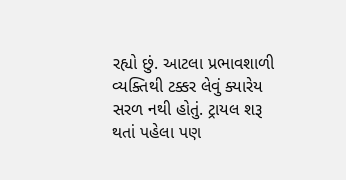રહ્યો છું. આટલા પ્રભાવશાળી વ્યક્તિથી ટક્કર લેવું ક્યારેય સરળ નથી હોતું. ટ્રાયલ શરૂ થતાં પહેલા પણ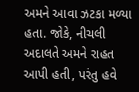અમને આવા ઝટકા મળ્યા હતા. જોકે, નીચલી અદાલતે અમને રાહત આપી હતી, પરંતુ હવે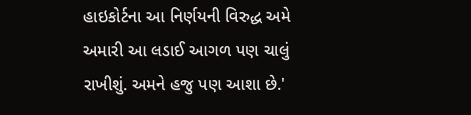હાઇકોર્ટના આ નિર્ણયની વિરુદ્ધ અમે અમારી આ લડાઈ આગળ પણ ચાલું રાખીશું. અમને હજુ પણ આશા છે.'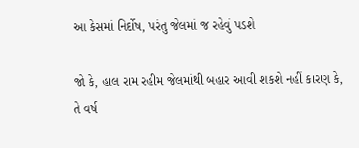આ કેસમાં નિર્દોષ, પરંતુ જેલમાં જ રહેવું પડશે

જો કે, હાલ રામ રહીમ જેલમાંથી બહાર આવી શકશે નહીં કારણ કે, તે વર્ષ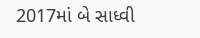2017માં બે સાધ્વી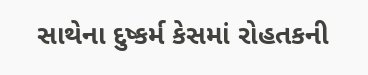સાથેના દુષ્કર્મ કેસમાં રોહતકની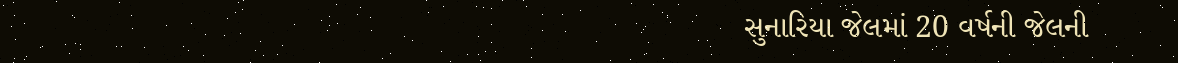સુનારિયા જેલમાં 20 વર્ષની જેલની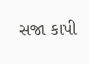સજા કાપી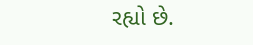રહ્યો છે.